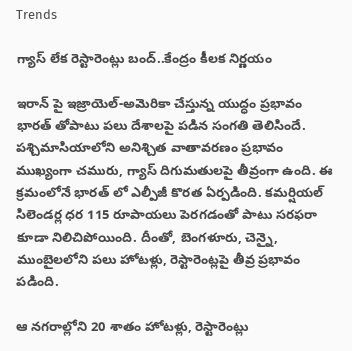Trends

గ్యాస్ లేక రెస్టారెంట్లు బంద్..కేంద్రం కీలక నిర్ణయం

ఇరాన్ పై ఇజ్రాయెల్-అమెరికా చేస్తున్న యుద్ధం ప్రభావం భారత్ తోపాటు పలు దేశాలపై పడిన సంగతి తెలిసిందే. పశ్చిమాసియాలోని అనిశ్చిత వాతావరణం ప్రభావం ముఖ్యంగా చమురు, గ్యాస్ దిగుమతులపై తీవ్రంగా ఉంది. ఈ క్రమంలోనే భారత్ లో ఎల్పీజీ కొరత ఏర్పడింది. కమర్షియల్ సిలెండర్ల ధర 115 రూపాయలు పెరగడంతో పాటు సరఫరా కూడా నిలిచిపోయింది. దీంతో, బెంగళూరు, చెన్నై, ముంబైలలోని పలు హోటళ్లు, రెస్టారెంట్లపై తీవ్ర ప్రభావం పడింది.

ఆ నగరాల్లోని 20 శాతం హోటళ్లు, రెస్టారెంట్లు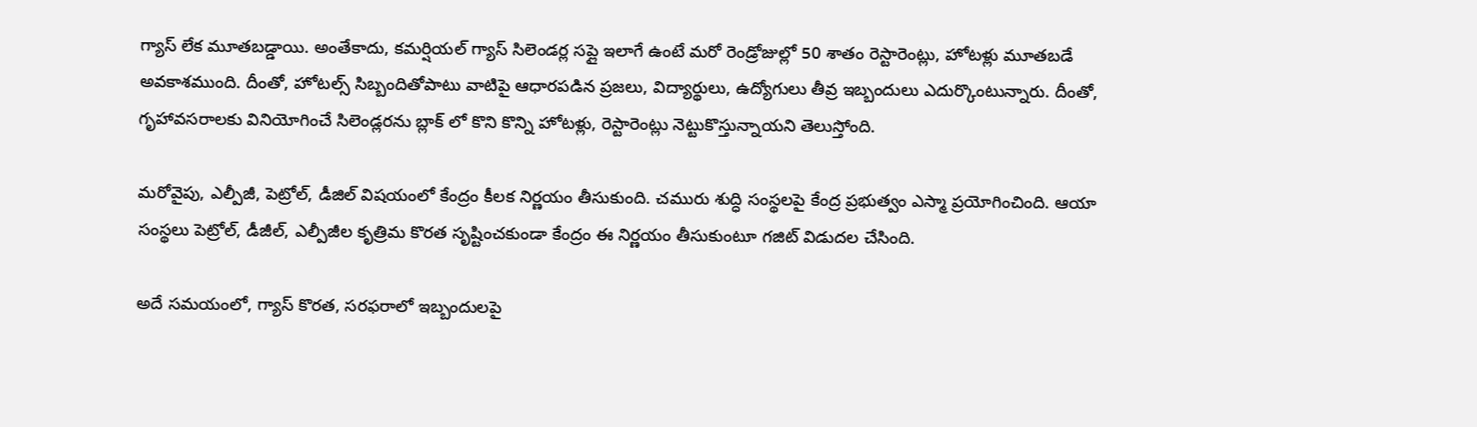గ్యాస్ లేక మూతబడ్డాయి. అంతేకాదు, కమర్షియల్ గ్యాస్ సిలెండర్ల సప్లై ఇలాగే ఉంటే మరో రెండ్రోజుల్లో 50 శాతం రెస్టారెంట్లు, హోటళ్లు మూతబడే అవకాశముంది. దీంతో, హోటల్స్‌ సిబ్బందితోపాటు వాటిపై ఆధారపడిన ప్రజలు, విద్యార్థులు, ఉద్యోగులు తీవ్ర ఇబ్బందులు ఎదుర్కొంటున్నారు. దీంతో, గృహావసరాలకు వినియోగించే సిలెండ్లరను బ్లాక్ లో కొని కొన్ని హోటళ్లు, రెస్టారెంట్లు నెట్టుకొస్తున్నాయని తెలుస్తోంది.

మరోవైపు, ఎల్పీజీ, పెట్రోల్, డీజిల్ విషయంలో కేంద్రం కీలక నిర్ణయం తీసుకుంది. చమురు శుద్ధి సంస్థలపై కేంద్ర ప్రభుత్వం ఎస్మా ప్రయోగించింది. ఆయా సంస్థలు పెట్రోల్, డీజీల్, ఎల్పీజీల కృత్రిమ కొరత సృష్టించకుండా కేంద్రం ఈ నిర్ణయం తీసుకుంటూ గజిట్ విడుదల చేసింది.

అదే సమయంలో, గ్యాస్ కొరత, సరఫరాలో ఇబ్బందులపై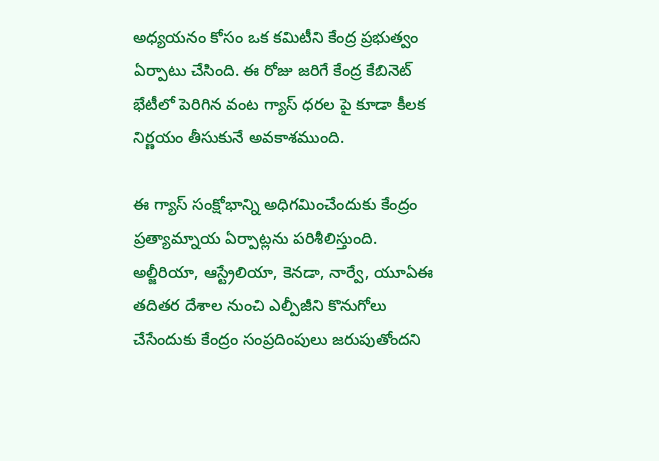అధ్యయనం కోసం ఒక కమిటీని కేంద్ర ప్రభుత్వం ఏర్పాటు చేసింది. ఈ రోజు జరిగే కేంద్ర కేబినెట్ భేటీలో పెరిగిన వంట గ్యాస్ ధరల పై కూడా కీలక నిర్ణయం తీసుకునే అవకాశముంది.

ఈ గ్యాస్ సంక్షోభాన్ని అధిగమించేందుకు కేంద్రం ప్రత్యామ్నాయ ఏర్పాట్లను పరిశీలిస్తుంది. అల్జీరియా, ఆస్ట్రేలియా, కెనడా, నార్వే, యూఏఈ తదితర దేశాల నుంచి ఎల్పీజీని కొనుగోలు చేసేందుకు కేంద్రం సంప్రదింపులు జరుపుతోందని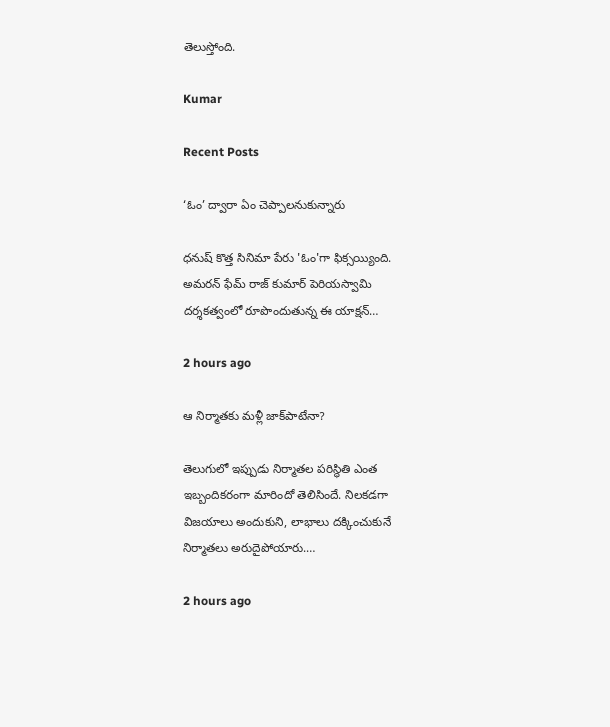తెలుస్తోంది.

Kumar

Recent Posts

‘ఓం’ ద్వారా ఏం చెప్పాలనుకున్నారు

ధనుష్ కొత్త సినిమా పేరు 'ఓం'గా ఫిక్సయ్యింది. అమరన్ ఫేమ్ రాజ్ కుమార్ పెరియస్వామి దర్శకత్వంలో రూపొందుతున్న ఈ యాక్షన్…

2 hours ago

ఆ నిర్మాతకు మళ్లీ జాక్‌పాటేనా?

తెలుగులో ఇప్పుడు నిర్మాతల పరిస్థితి ఎంత ఇబ్బందికరంగా మారిందో తెలిసిందే. నిలకడగా విజయాలు అందుకుని, లాభాలు దక్కించుకునే నిర్మాతలు అరుదైపోయారు.…

2 hours ago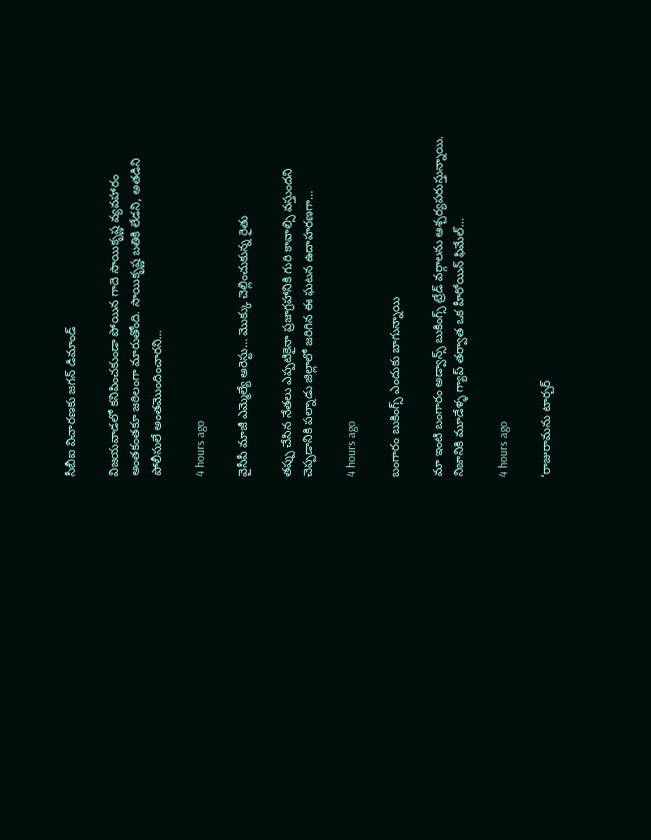సీబీఐ విచారణకు జగన్ డిమాండ్

విజయవాడలో కనిపించకుండా పోయిన గాదె సాయికృష్ణ వ్యవహారం అంతకంతకూ జఠిలంగా మారుతోంది. సాయికృష్ణ బతికి లేడని, అతడిని పోలీసులే అంతమొందించారని…

4 hours ago

వైసీపీ మాజీ ఎమ్మెల్యే అరెస్టు… మొక్కు చెల్లించుకున్న రైతు

తప్పు చేసిన నేతలు ఎప్పటికైనా ప్రజాగ్రహానికి గురి కావాల్సి వస్తుందని చెప్పడానికి పల్నాడు జిల్లాలో జరిగిన ఈ ఘటన ఉదాహరణగా…

4 hours ago

బంగారం బుకింగ్స్ ఎందుకు బాగున్నాయి

మా ఇంటి బంగారం అడ్వాన్స్ బుకింగ్స్ ట్రేడ్ వర్గాలను ఆశ్చర్యపరుస్తున్నాయి. నిజానికి మూడేళ్ళ గ్యాప్ తర్వాత ఒక హీరోయిన్ ఫిమేల్…

4 hours ago

‘రాజురామను టార్చర్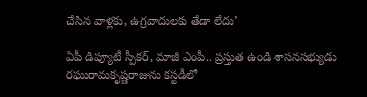చేసిన వాళ్లకు, ఉగ్రవాదులకు తేడా లేదు’

ఏపీ డిప్యూటీ స్పీక‌ర్‌, మాజీ ఎంపీ.. ప్ర‌స్తుత ఉండి శాస‌న‌స‌భ్యుడు ర‌ఘురామ‌కృష్ణ‌రాజును క‌స్ట‌డీలో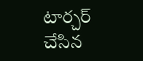టార్చ‌ర్ చేసిన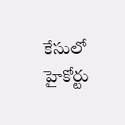కేసులో హైకోర్టు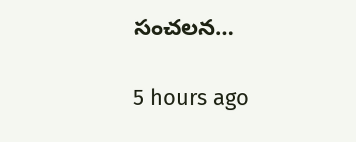సంచ‌ల‌న…

5 hours ago